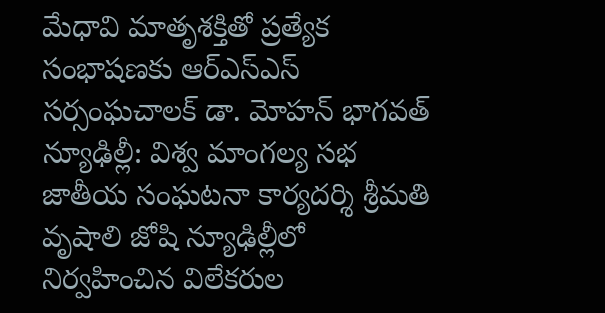మేధావి మాతృశక్తితో ప్రత్యేక సంభాషణకు ఆర్ఎస్ఎస్ సర్సంఘచాలక్ డా. మోహన్ భాగవత్
న్యూఢిల్లీ: విశ్వ మాంగల్య సభ జాతీయ సంఘటనా కార్యదర్శి శ్రీమతి వృషాలి జోషి న్యూఢిల్లీలో నిర్వహించిన విలేకరుల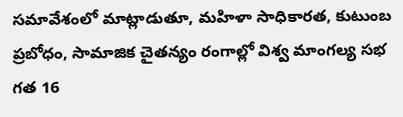సమావేశంలో మాట్లాడుతూ, మహిళా సాధికారత, కుటుంబ ప్రబోధం, సామాజిక చైతన్యం రంగాల్లో విశ్వ మాంగల్య సభ గత 16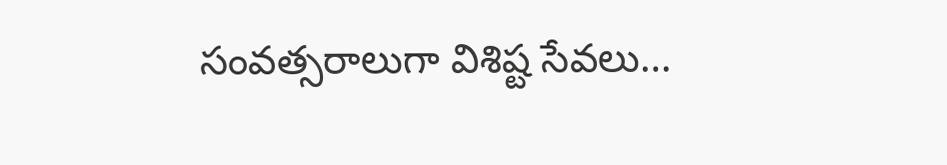సంవత్సరాలుగా విశిష్ట సేవలు…